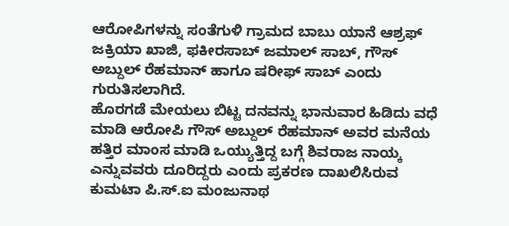ಆರೋಪಿಗಳನ್ನು ಸಂತೆಗುಳಿ ಗ್ರಾಮದ ಬಾಬು ಯಾನೆ ಆಶ್ರಫ್ ಜಕ್ರಿಯಾ ಖಾಜಿ, ಫಕೀರಸಾಬ್ ಜಮಾಲ್ ಸಾಬ್, ಗೌಸ್ ಅಬ್ದುಲ್ ರೆಹಮಾನ್ ಹಾಗೂ ಷರೀಫ್ ಸಾಬ್ ಎಂದು ಗುರುತಿಸಲಾಗಿದೆ.
ಹೊರಗಡೆ ಮೇಯಲು ಬಿಟ್ಟ ದನವನ್ನು ಭಾನುವಾರ ಹಿಡಿದು ವಧೆ ಮಾಡಿ ಆರೋಪಿ ಗೌಸ್ ಅಬ್ದುಲ್ ರೆಹಮಾನ್ ಅವರ ಮನೆಯ ಹತ್ತಿರ ಮಾಂಸ ಮಾಡಿ ಒಯ್ಯುತ್ತಿದ್ದ ಬಗ್ಗೆ ಶಿವರಾಜ ನಾಯ್ಕ ಎನ್ನುವವರು ದೂರಿದ್ದರು ಎಂದು ಪ್ರಕರಣ ದಾಖಲಿಸಿರುವ ಕುಮಟಾ ಪಿ.ಸ್.ಐ ಮಂಜುನಾಥ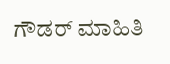ಗೌಡರ್ ಮಾಹಿತಿ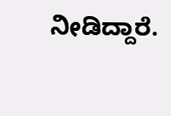ನೀಡಿದ್ದಾರೆ.